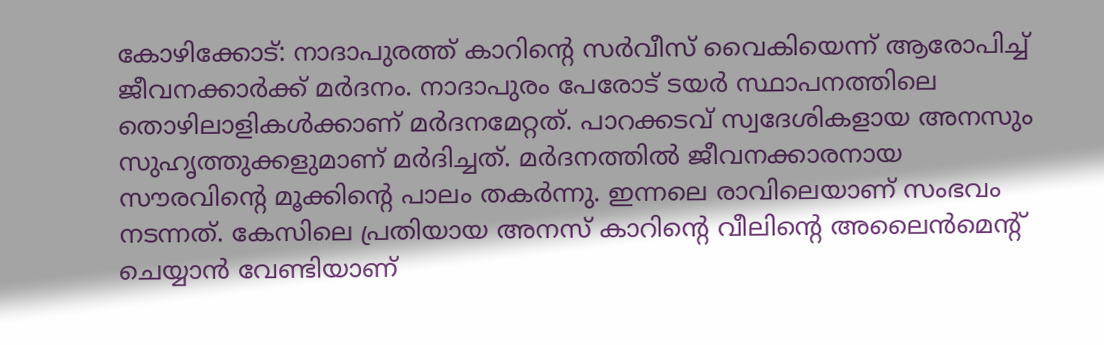കോഴിക്കോട്: നാദാപുരത്ത് കാറിന്റെ സർവീസ് വൈകിയെന്ന് ആരോപിച്ച് ജീവനക്കാർക്ക് മർദനം. നാദാപുരം പേരോട് ടയർ സ്ഥാപനത്തിലെ തൊഴിലാളികൾക്കാണ് മർദനമേറ്റത്. പാറക്കടവ് സ്വദേശികളായ അനസും സുഹൃത്തുക്കളുമാണ് മർദിച്ചത്. മർദനത്തിൽ ജീവനക്കാരനായ സൗരവിന്റെ മൂക്കിന്റെ പാലം തകർന്നു. ഇന്നലെ രാവിലെയാണ് സംഭവം നടന്നത്. കേസിലെ പ്രതിയായ അനസ് കാറിന്റെ വീലിന്റെ അലൈൻമെന്റ് ചെയ്യാൻ വേണ്ടിയാണ്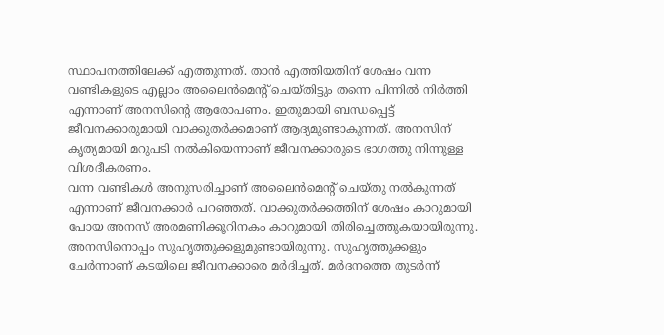സ്ഥാപനത്തിലേക്ക് എത്തുന്നത്. താൻ എത്തിയതിന് ശേഷം വന്ന വണ്ടികളുടെ എല്ലാം അലൈൻമെന്റ് ചെയ്തിട്ടും തന്നെ പിന്നിൽ നിർത്തി എന്നാണ് അനസിന്റെ ആരോപണം. ഇതുമായി ബന്ധപ്പെട്ട് ജീവനക്കാരുമായി വാക്കുതർക്കമാണ് ആദ്യമുണ്ടാകുന്നത്. അനസിന് കൃത്യമായി മറുപടി നൽകിയെന്നാണ് ജീവനക്കാരുടെ ഭാഗത്തു നിന്നുള്ള വിശദീകരണം.
വന്ന വണ്ടികൾ അനുസരിച്ചാണ് അലൈൻമെന്റ് ചെയ്തു നൽകുന്നത് എന്നാണ് ജീവനക്കാർ പറഞ്ഞത്. വാക്കുതർക്കത്തിന് ശേഷം കാറുമായി പോയ അനസ് അരമണിക്കൂറിനകം കാറുമായി തിരിച്ചെത്തുകയായിരുന്നു. അനസിനൊപ്പം സുഹൃത്തുക്കളുമുണ്ടായിരുന്നു. സുഹൃത്തുക്കളും ചേർന്നാണ് കടയിലെ ജീവനക്കാരെ മർദിച്ചത്. മർദനത്തെ തുടർന്ന്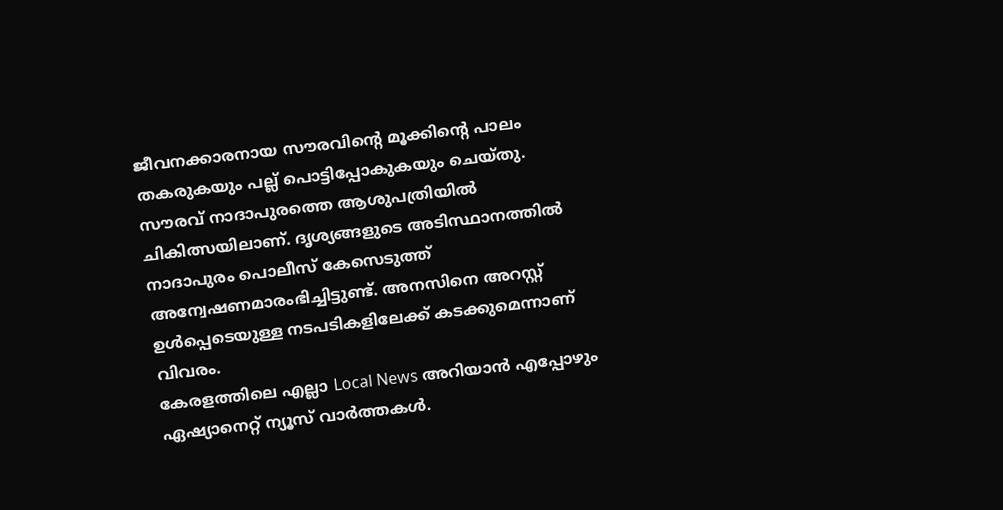ജീവനക്കാരനായ സൗരവിന്റെ മൂക്കിന്റെ പാലം തകരുകയും പല്ല് പൊട്ടിപ്പോകുകയും ചെയ്തു. സൗരവ് നാദാപുരത്തെ ആശുപത്രിയിൽ ചികിത്സയിലാണ്. ദൃശ്യങ്ങളുടെ അടിസ്ഥാനത്തിൽ നാദാപുരം പൊലീസ് കേസെടുത്ത് അന്വേഷണമാരംഭിച്ചിട്ടുണ്ട്. അനസിനെ അറസ്റ്റ് ഉൾപ്പെടെയുള്ള നടപടികളിലേക്ക് കടക്കുമെന്നാണ് വിവരം.
കേരളത്തിലെ എല്ലാ Local News അറിയാൻ എപ്പോഴും ഏഷ്യാനെറ്റ് ന്യൂസ് വാർത്തകൾ.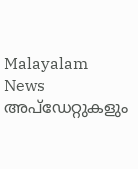Malayalam News അപ്ഡേറ്റുകളും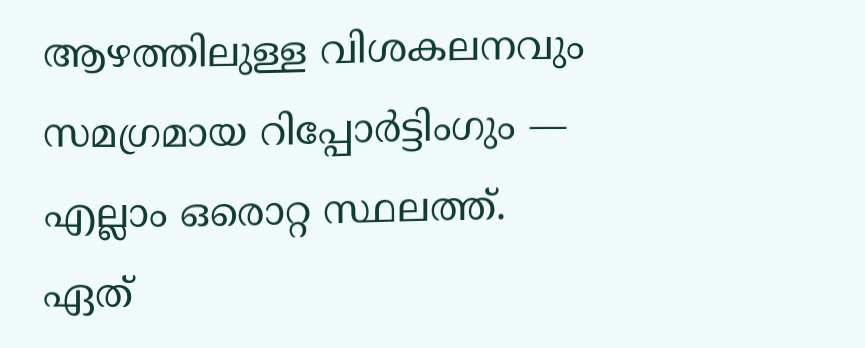ആഴത്തിലുള്ള വിശകലനവും സമഗ്രമായ റിപ്പോർട്ടിംഗും — എല്ലാം ഒരൊറ്റ സ്ഥലത്ത്. ഏത്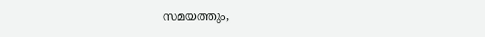സമയത്തും,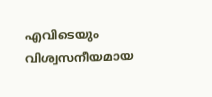എവിടെയും വിശ്വസനീയമായ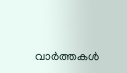വാർത്തകൾ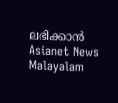ലഭിക്കാൻ Asianet News Malayalam